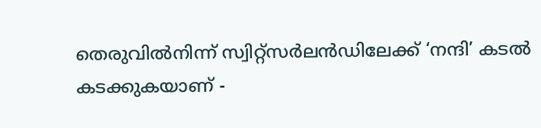തെരുവിൽനിന്ന്‌ സ്വിറ്റ്സർലൻഡിലേക്ക് ‘നന്ദി’ കടൽ കടക്കുകയാണ് -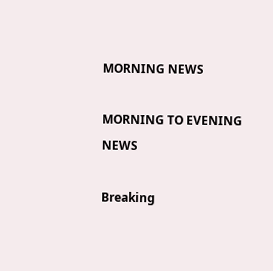MORNING NEWS

MORNING TO EVENING NEWS

Breaking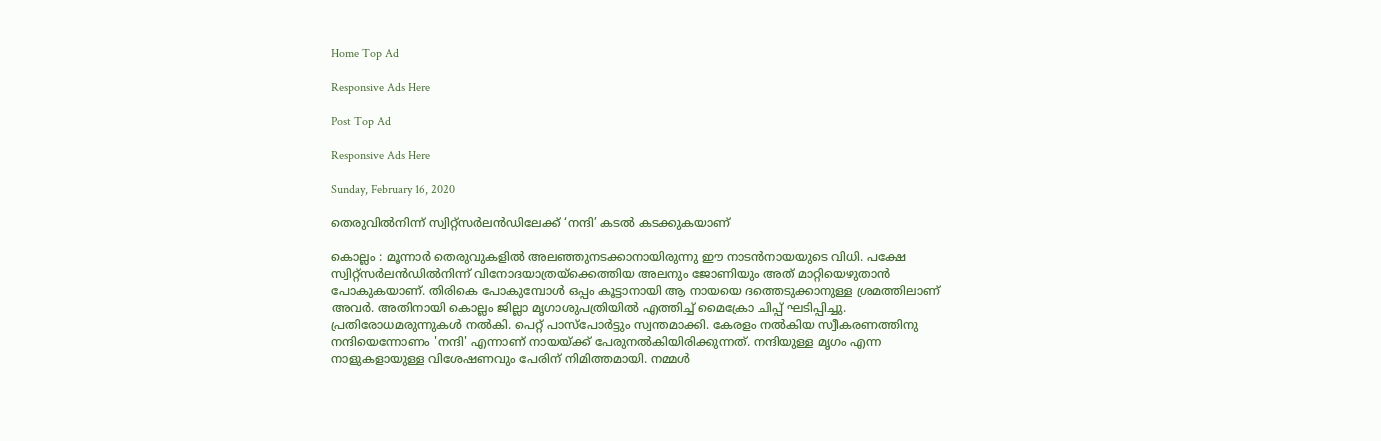Home Top Ad

Responsive Ads Here

Post Top Ad

Responsive Ads Here

Sunday, February 16, 2020

തെരുവിൽനിന്ന്‌ സ്വിറ്റ്സർലൻഡിലേക്ക് ‘നന്ദി’ കടൽ കടക്കുകയാണ്

കൊല്ലം : മൂന്നാർ തെരുവുകളിൽ അലഞ്ഞുനടക്കാനായിരുന്നു ഈ നാടൻനായയുടെ വിധി. പക്ഷേ സ്വിറ്റ്സർലൻഡിൽനിന്ന് വിനോദയാത്രയ്ക്കെത്തിയ അലനും ജോണിയും അത് മാറ്റിയെഴുതാൻ പോകുകയാണ്. തിരികെ പോകുമ്പോൾ ഒപ്പം കൂട്ടാനായി ആ നായയെ ദത്തെടുക്കാനുള്ള ശ്രമത്തിലാണ് അവർ. അതിനായി കൊല്ലം ജില്ലാ മൃഗാശുപത്രിയിൽ എത്തിച്ച് മൈക്രോ ചിപ്പ് ഘടിപ്പിച്ചു. പ്രതിരോധമരുന്നുകൾ നൽകി. പെറ്റ് പാസ്പോർട്ടും സ്വന്തമാക്കി. കേരളം നൽകിയ സ്വീകരണത്തിനു നന്ദിയെന്നോണം 'നന്ദി' എന്നാണ് നായയ്ക്ക് പേരുനൽകിയിരിക്കുന്നത്. നന്ദിയുള്ള മൃഗം എന്ന നാളുകളായുള്ള വിശേഷണവും പേരിന് നിമിത്തമായി. നമ്മൾ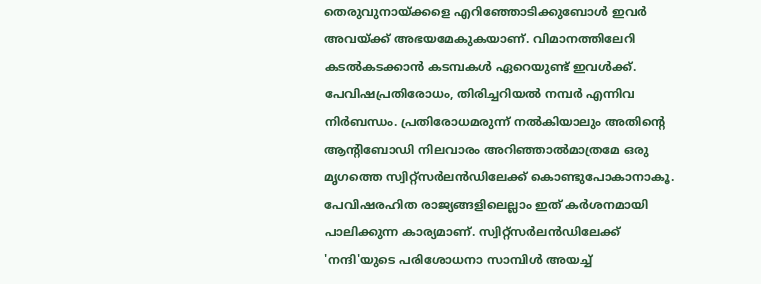തെരുവുനായ്ക്കളെ എറിഞ്ഞോടിക്കുബോൾ ഇവർ അവയ്ക്ക് അഭയമേകുകയാണ്. വിമാനത്തിലേറി കടൽകടക്കാൻ കടമ്പകൾ ഏറെയുണ്ട് ഇവൾക്ക്. പേവിഷപ്രതിരോധം, തിരിച്ചറിയൽ നമ്പർ എന്നിവ നിർബന്ധം. പ്രതിരോധമരുന്ന് നൽകിയാലും അതിന്റെ ആന്റിബോഡി നിലവാരം അറിഞ്ഞാൽമാത്രമേ ഒരു മൃഗത്തെ സ്വിറ്റ്സർലൻഡിലേക്ക് കൊണ്ടുപോകാനാകൂ. പേവിഷരഹിത രാജ്യങ്ങളിലെല്ലാം ഇത് കർശനമായി പാലിക്കുന്ന കാര്യമാണ്. സ്വിറ്റ്സർലൻഡിലേക്ക് 'നന്ദി'യുടെ പരിശോധനാ സാമ്പിൾ അയച്ച്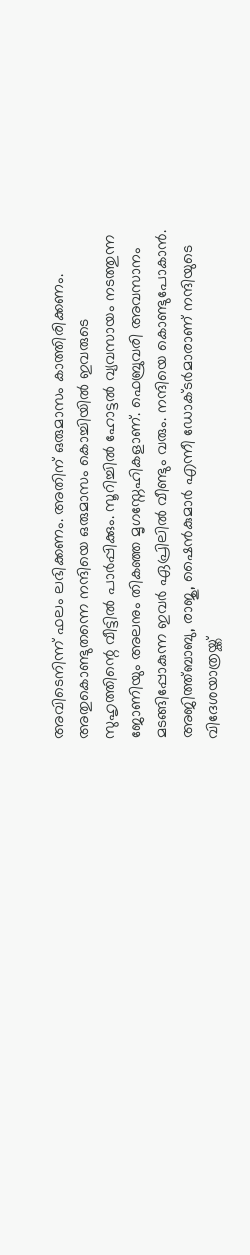അവിടെനിന്ന് ഫലം ലഭിക്കണം. അതിന് ഒരുമാസം കാത്തിരിക്കണം. അതുകൊണ്ടുതന്നെ നന്ദിയെ ഒരുമാസം കൊച്ചിയിൽ ഇവരുടെ സുഹൃത്തിന്റെ വീട്ടിൽ പാർപ്പിക്കും. സൂറിച്ചിൽ ഹോട്ടൽ വ്യവസായം നടത്തുന്ന ജോണിയും അലനും തികഞ്ഞ മൃഗസ്നേഹികളാണ്. ഫെബ്രുവരി അവസാനം മടങ്ങിപ്പോകുന്ന ഇവർ ഏപ്രിലിൽ വീണ്ടും വരും. നന്ദിയെ കൊണ്ടുപോകാൻ. അജിത്ത്ബാബു, രാജു, ഷൈൻകുമാർ എന്നീ ഡോക്ടർമാരാണ് നന്ദിയുടെ വിദേശയാത്രയ്ക്ക്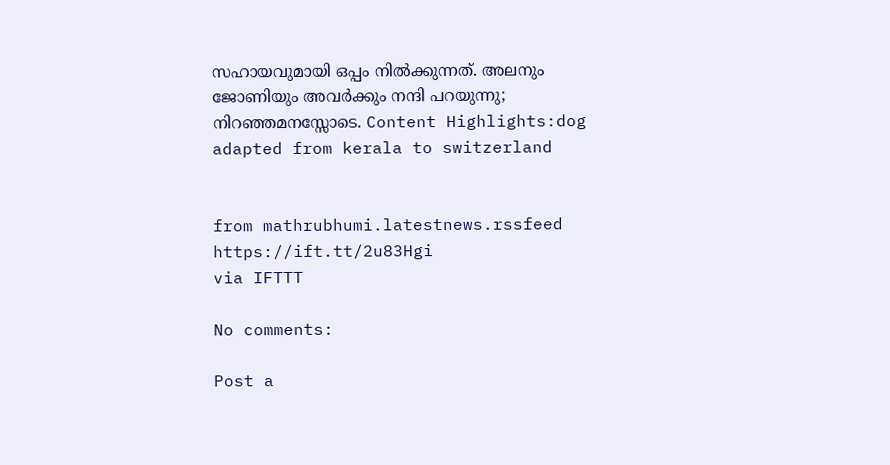സഹായവുമായി ഒപ്പം നിൽക്കുന്നത്. അലനും ജോണിയും അവർക്കും നന്ദി പറയുന്നു; നിറഞ്ഞമനസ്സോടെ. Content Highlights:dog adapted from kerala to switzerland


from mathrubhumi.latestnews.rssfeed https://ift.tt/2u83Hgi
via IFTTT

No comments:

Post a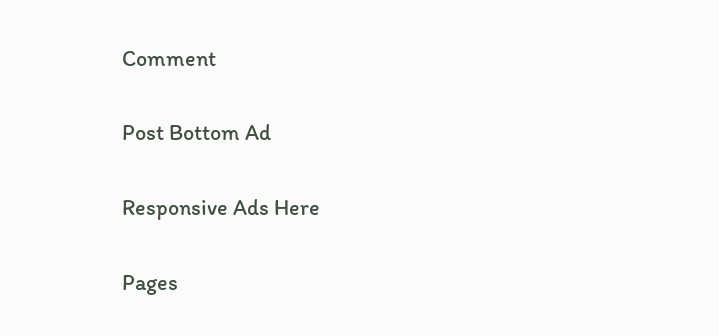Comment

Post Bottom Ad

Responsive Ads Here

Pages